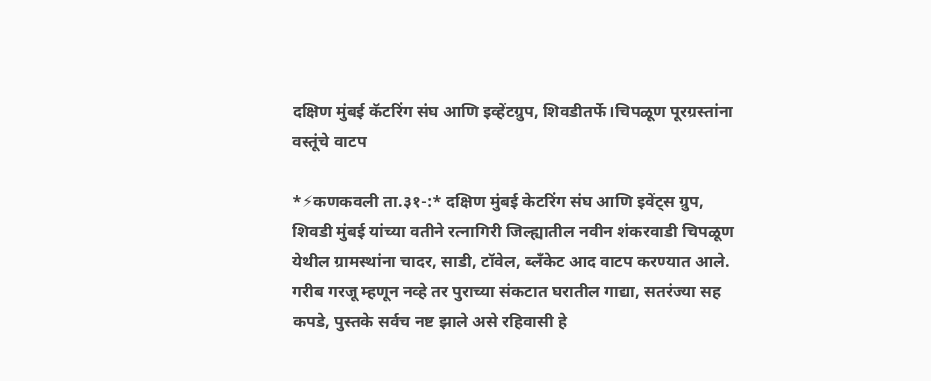दक्षिण मुंबई कॅटरिंग संघ आणि इव्हेंटग्रुप, शिवडीतर्फे।चिपळूण पूरग्रस्तांना वस्तूंचे वाटप

*⚡कणकवली ता.३१-:* दक्षिण मुंबई केटरिंग संघ आणि इवेंट्स ग्रुप, शिवडी मुंबई यांच्या वतीने रत्नागिरी जिल्ह्यातील नवीन शंकरवाडी चिपळूण येथील ग्रामस्थांना चादर, साडी, टॉवेल, ब्लॅंकेट आद वाटप करण्यात आले. गरीब गरजू म्हणून नव्हे तर पुराच्या संकटात घरातील गाद्या, सतरंज्या सह कपडे, पुस्तके सर्वच नष्ट झाले असे रहिवासी हे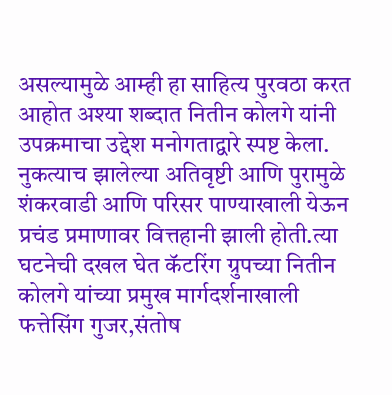असल्यामुळे आम्ही हा साहित्य पुरवठा करत आहोत अश्या शब्दात नितीन कोलगे यांनी उपक्रमाचा उद्देश मनोगताद्वारे स्पष्ट केला. नुकत्याच झालेल्या अतिवृष्टी आणि पुरामुळे शंकरवाडी आणि परिसर पाण्याखाली येऊन प्रचंड प्रमाणावर वित्तहानी झाली होती.त्या घटनेची दखल घेत कॅटरिंग ग्रुपच्या नितीन कोलगे यांच्या प्रमुख मार्गदर्शनाखाली फत्तेसिंग गुजर,संतोष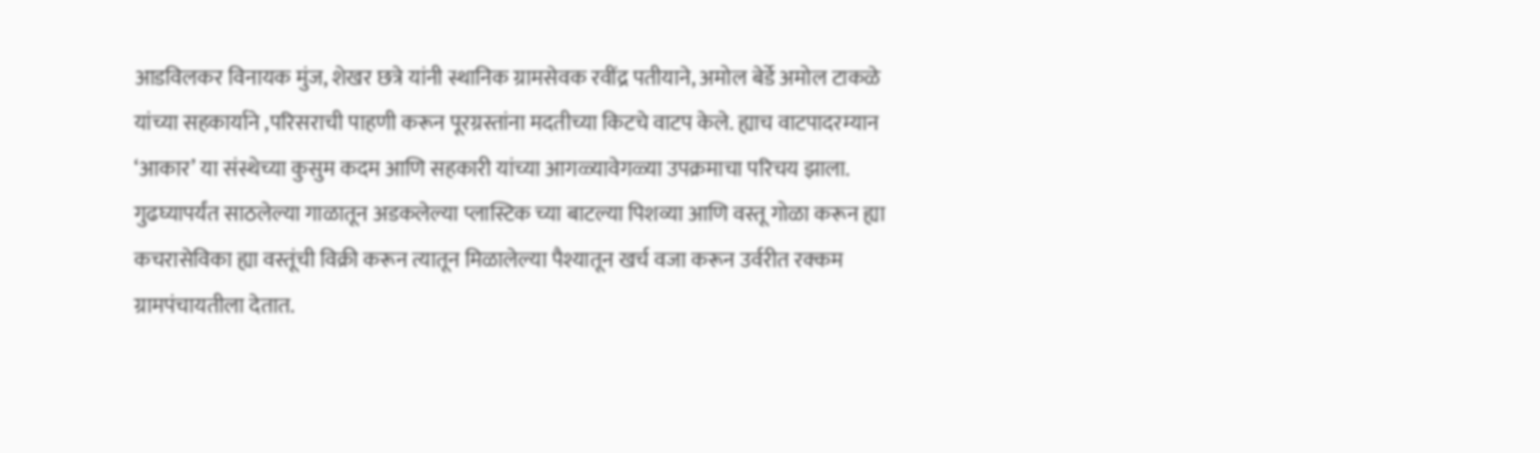आडविलकर विनायक मुंज, शेखर छत्रे यांनी स्थानिक ग्रामसेवक रवींद्र पतीयाने, अमोल बेर्डे अमोल टाकळे यांच्या सहकार्याने ,परिसराची पाहणी करून पूरग्रस्तांना मदतीच्या किटचे वाटप केले. ह्याच वाटपादरम्यान ‘आकार’ या संस्थेच्या कुसुम कदम आणि सहकारी यांच्या आगळ्यावेगळ्या उपक्रमाचा परिचय झाला. गुढघ्यापर्यंत साठलेल्या गाळातून अडकलेल्या प्लास्टिक च्या बाटल्या पिशव्या आणि वस्तू गोळा करून ह्या कचरासेविका ह्या वस्तूंची विक्री करून त्यातून मिळालेल्या पैश्यातून खर्च वजा करून उर्वरीत रक्कम ग्रामपंचायतीला देतात.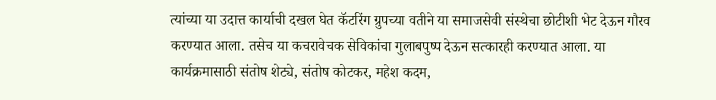त्यांच्या या उदात्त कार्याची दखल घेत कॅटरिंग ग्रुपच्या वतीने या समाजसेवी संस्थेचा छोटीशी भेट देऊन गौरव करण्यात आला. तसेच या कचरावेचक सेविकांचा गुलाबपुष्प देऊन सत्कारही करण्यात आला. या कार्यक्रमासाठी संतोष शेट्ये, संतोष कोटकर, महेश कदम,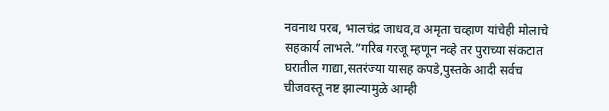नवनाथ परब, भालचंद्र जाधव,व अमृता चव्हाण यांचेही मोलाचे सहकार्य लाभले.”गरिब गरजू म्हणून नव्हे तर पुराच्या संकटात घरातील गाद्या,सतरंज्या यासह कपडे,पुस्तके आदी सर्वच चीजवस्तू नष्ट झाल्यामुळे आम्ही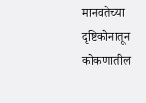मानवतेच्या दृष्टिकोनातून कोकणातील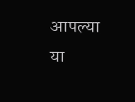आपल्या या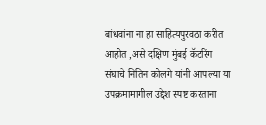बांधवांना ना हा साहित्यपुरवठा करीत आहोत ,असे दक्षिण मुंबई कॅटरिंग संघाचे नितिन कोलगे यांनी आपल्या या उपक्रमामागील उद्देश स्पष्ट करताना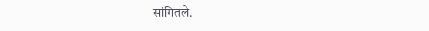सांगितले.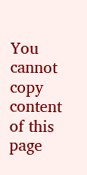You cannot copy content of this page